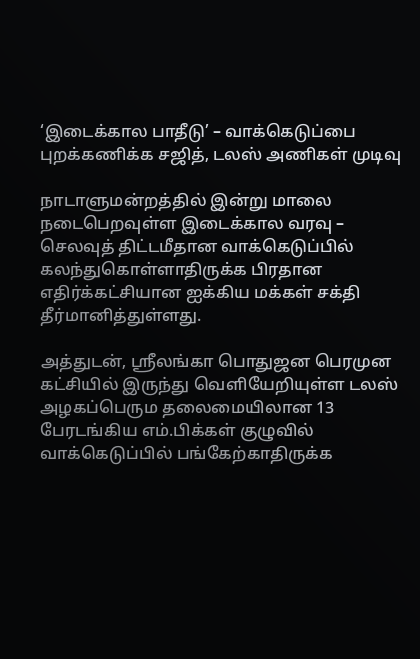‘இடைக்கால பாதீடு’ – வாக்கெடுப்பை புறக்கணிக்க சஜித், டலஸ் அணிகள் முடிவு

நாடாளுமன்றத்தில் இன்று மாலை நடைபெறவுள்ள இடைக்கால வரவு – செலவுத் திட்டமீதான வாக்கெடுப்பில் கலந்துகொள்ளாதிருக்க பிரதான எதிர்க்கட்சியான ஐக்கிய மக்கள் சக்தி தீர்மானித்துள்ளது.

அத்துடன், ஶ்ரீலங்கா பொதுஜன பெரமுன கட்சியில் இருந்து வெளியேறியுள்ள டலஸ் அழகப்பெரும தலைமையிலான 13 பேரடங்கிய எம்.பிக்கள் குழுவில் வாக்கெடுப்பில் பங்கேற்காதிருக்க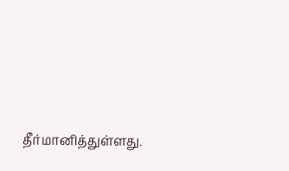தீர்மானித்துள்ளது.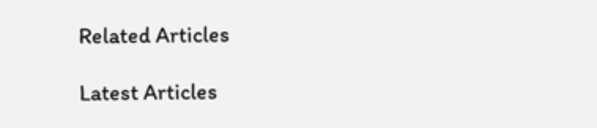Related Articles

Latest Articles